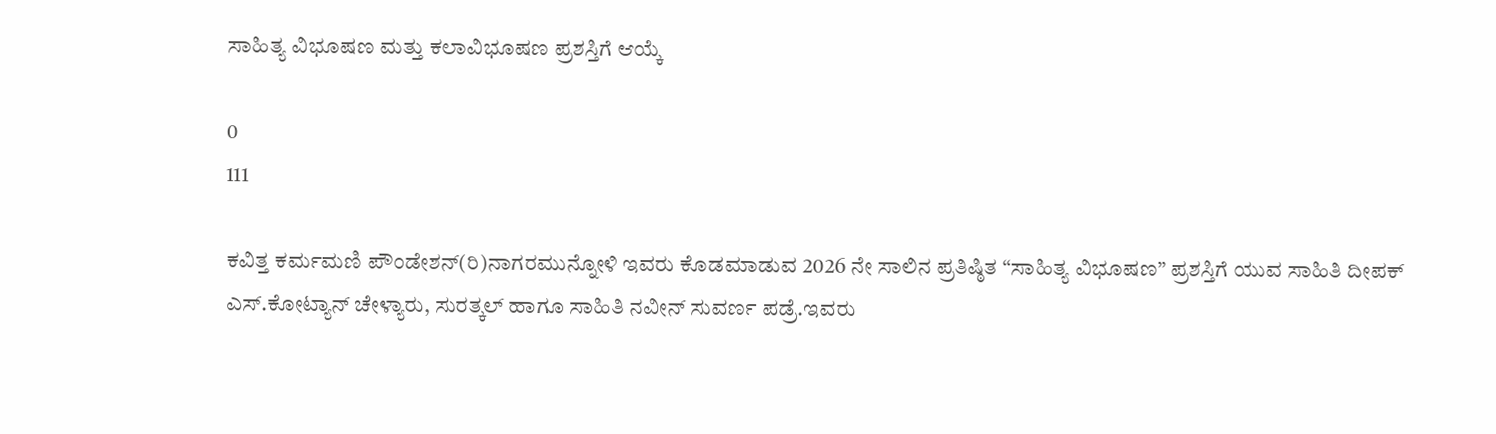ಸಾಹಿತ್ಯ ವಿಭೂಷಣ ಮತ್ತು ಕಲಾವಿಭೂಷಣ ಪ್ರಶಸ್ತಿಗೆ ಆಯ್ಕೆ

0
111

ಕವಿತ್ತ ಕರ್ಮಮಣಿ ಪೌಂಡೇಶನ್(ರಿ)ನಾಗರಮುನ್ನೋಳಿ ಇವರು ಕೊಡಮಾಡುವ 2026 ನೇ ಸಾಲಿನ ಪ್ರತಿಷ್ಠಿತ “ಸಾಹಿತ್ಯ ವಿಭೂಷಣ” ಪ್ರಶಸ್ತಿಗೆ ಯುವ ಸಾಹಿತಿ ದೀಪಕ್ ಎಸ್.ಕೋಟ್ಯಾನ್ ಚೇಳ್ಯಾರು, ಸುರತ್ಕಲ್ ಹಾಗೂ ಸಾಹಿತಿ ನವೀನ್ ಸುವರ್ಣ ಪಡ್ರೆ.ಇವರು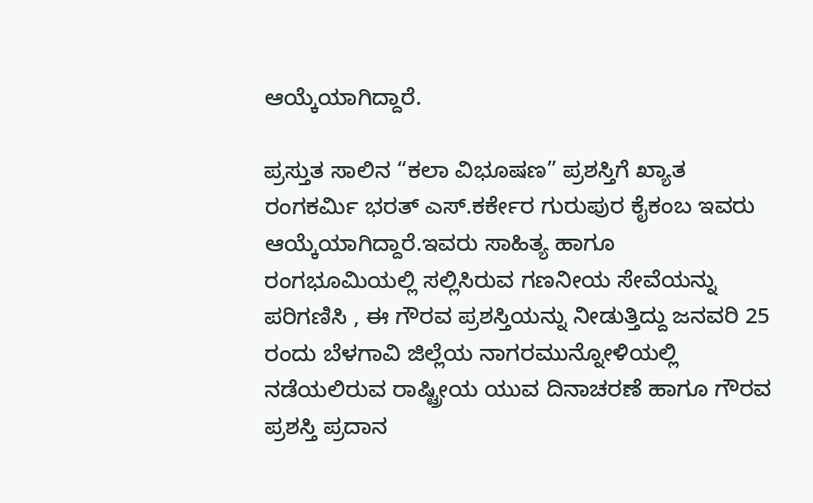ಆಯ್ಕೆಯಾಗಿದ್ದಾರೆ.

ಪ್ರಸ್ತುತ ಸಾಲಿನ “ಕಲಾ ವಿಭೂಷಣ” ಪ್ರಶಸ್ತಿಗೆ ಖ್ಯಾತ ರಂಗಕರ್ಮಿ ಭರತ್ ಎಸ್.ಕರ್ಕೇರ ಗುರುಪುರ ಕೈಕಂಬ ಇವರು ಆಯ್ಕೆಯಾಗಿದ್ದಾರೆ.ಇವರು ಸಾಹಿತ್ಯ ಹಾಗೂ ರಂಗಭೂಮಿಯಲ್ಲಿ ಸಲ್ಲಿಸಿರುವ ಗಣನೀಯ ಸೇವೆಯನ್ನು ಪರಿಗಣಿಸಿ , ಈ ಗೌರವ ಪ್ರಶಸ್ತಿಯನ್ನು ನೀಡುತ್ತಿದ್ದು ಜನವರಿ 25 ರಂದು ಬೆಳಗಾವಿ ಜಿಲ್ಲೆಯ ನಾಗರಮುನ್ನೋಳಿಯಲ್ಲಿ ನಡೆಯಲಿರುವ ರಾಷ್ಟ್ರೀಯ ಯುವ ದಿನಾಚರಣೆ ಹಾಗೂ ಗೌರವ ಪ್ರಶಸ್ತಿ ಪ್ರದಾನ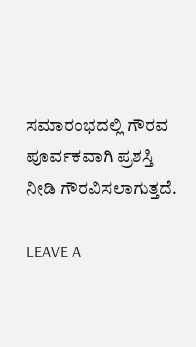ಸಮಾರಂಭದಲ್ಲಿ ಗೌರವ ಪೂರ್ವಕವಾಗಿ ಪ್ರಶಸ್ತಿ ನೀಡಿ ಗೌರವಿಸಲಾಗುತ್ತದೆ.

LEAVE A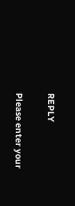REPLY

Please enter your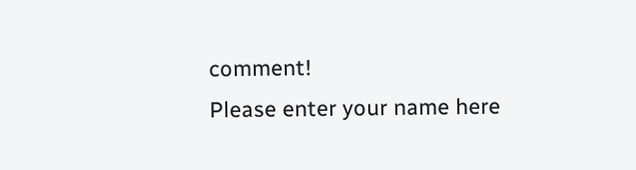comment!
Please enter your name here